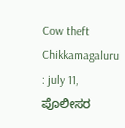Cow theft Chikkamagaluru : july 11, ಪೊಲೀಸರ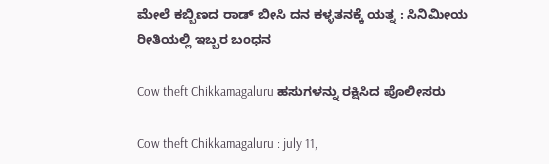ಮೇಲೆ ಕಬ್ಬಿಣದ ರಾಡ್ ಬೀಸಿ ದನ ಕಳ್ಳತನಕ್ಕೆ ಯತ್ನ : ಸಿನಿಮೀಯ ರೀತಿಯಲ್ಲಿ ಇಬ್ಬರ ಬಂಧನ

Cow theft Chikkamagaluru ಹಸುಗಳನ್ನು ರಕ್ಷಿಸಿದ ಪೊಲೀಸರು

Cow theft Chikkamagaluru : july 11,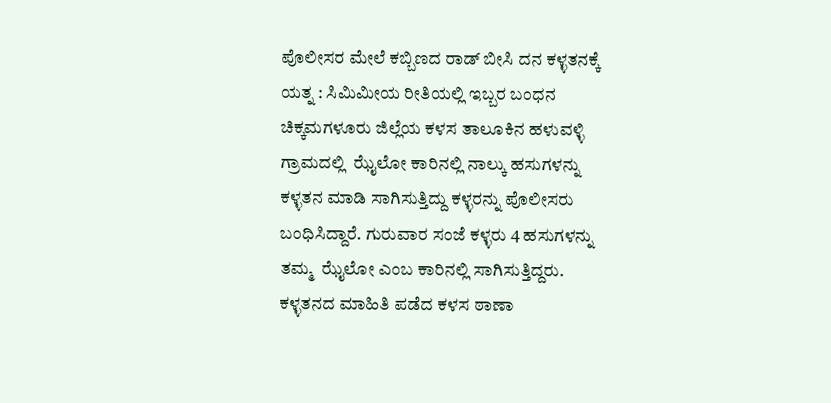ಪೊಲೀಸರ ಮೇಲೆ ಕಬ್ಬಿಣದ ರಾಡ್ ಬೀಸಿ ದನ ಕಳ್ಳತನಕ್ಕೆ ಯತ್ನ : ಸಿಮಿಮೀಯ ರೀತಿಯಲ್ಲಿ ಇಬ್ಬರ ಬಂಧನ ಚಿಕ್ಕಮಗಳೂರು ಜಿಲ್ಲೆಯ ಕಳಸ ತಾಲೂಕಿನ ಹಳುವಳ್ಳಿ ಗ್ರಾಮದಲ್ಲಿ  ಝೈಲೋ ಕಾರಿನಲ್ಲಿ ನಾಲ್ಕು ಹಸುಗಳನ್ನು ಕಳ್ಳತನ ಮಾಡಿ ಸಾಗಿಸುತ್ತಿದ್ದು ಕಳ್ಳರನ್ನು ಪೊಲೀಸರು ಬಂಧಿಸಿದ್ದಾರೆ. ಗುರುವಾರ ಸಂಜೆ ಕಳ್ಳರು 4 ಹಸುಗಳನ್ನು ತಮ್ಮ  ಝೈಲೋ ಎಂಬ ಕಾರಿನಲ್ಲಿ ಸಾಗಿಸುತ್ತಿದ್ದರು. ಕಳ್ಳತನದ ಮಾಹಿತಿ ಪಡೆದ ಕಳಸ ಠಾಣಾ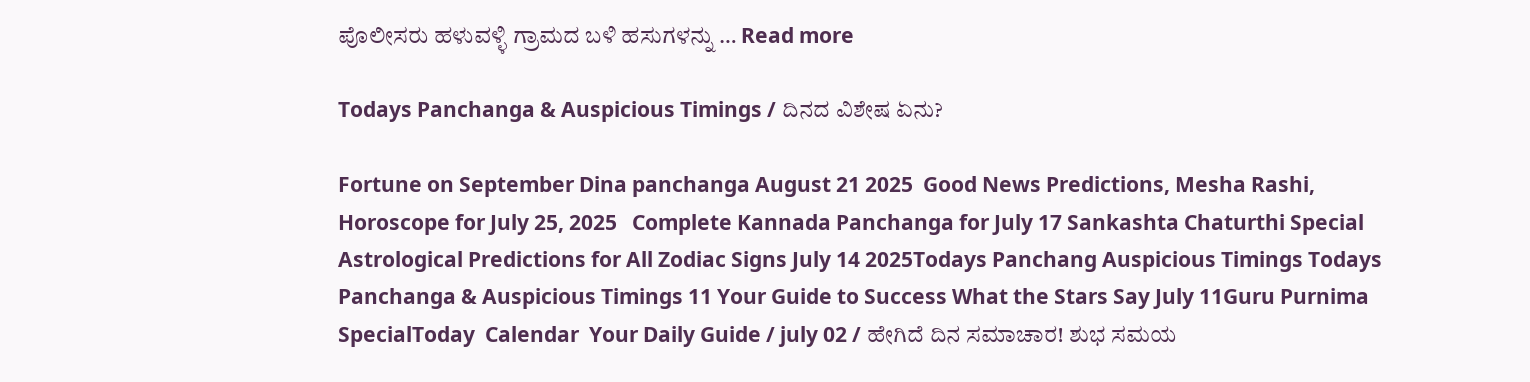ಪೊಲೀಸರು ಹಳುವಳ್ಳಿ ಗ್ರಾಮದ ಬಳಿ ಹಸುಗಳನ್ನು … Read more

Todays Panchanga & Auspicious Timings / ದಿನದ ವಿಶೇಷ ಏನು?

Fortune on September Dina panchanga August 21 2025  Good News Predictions, Mesha Rashi, Horoscope for July 25, 2025   Complete Kannada Panchanga for July 17 Sankashta Chaturthi Special  Astrological Predictions for All Zodiac Signs July 14 2025Todays Panchang Auspicious Timings Todays Panchanga & Auspicious Timings 11 Your Guide to Success What the Stars Say July 11Guru Purnima SpecialToday  Calendar  Your Daily Guide / july 02 / ಹೇಗಿದೆ ದಿನ ಸಮಾಚಾರ! ಶುಭ ಸಮಯ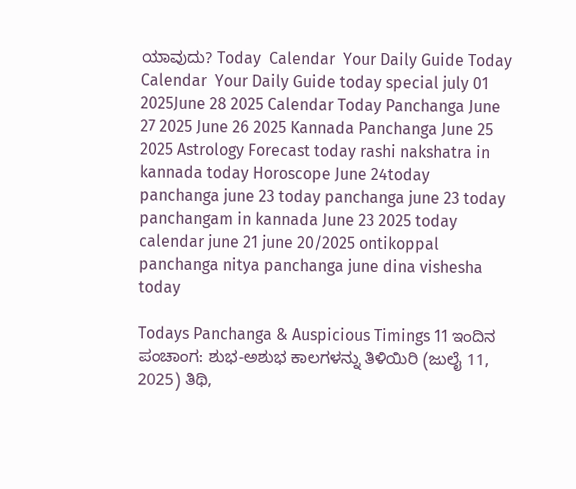ಯಾವುದು? Today  Calendar  Your Daily Guide Today  Calendar  Your Daily Guide today special july 01 2025June 28 2025 Calendar Today Panchanga June 27 2025 June 26 2025 Kannada Panchanga June 25 2025 Astrology Forecast today rashi nakshatra in kannada today Horoscope June 24today panchanga june 23 today panchanga june 23 today panchangam in kannada June 23 2025 today calendar june 21 june 20/2025 ontikoppal panchanga nitya panchanga june dina vishesha today

Todays Panchanga & Auspicious Timings 11 ಇಂದಿನ ಪಂಚಾಂಗ: ಶುಭ-ಅಶುಭ ಕಾಲಗಳನ್ನು ತಿಳಿಯಿರಿ (ಜುಲೈ 11, 2025) ತಿಥಿ,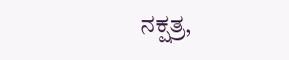ನಕ್ಷತ್ರ,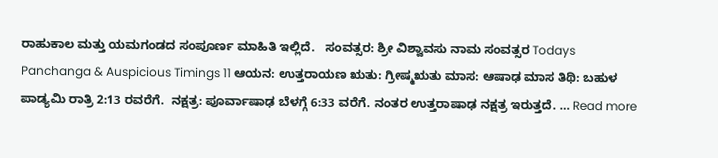ರಾಹುಕಾಲ ಮತ್ತು ಯಮಗಂಡದ ಸಂಪೂರ್ಣ ಮಾಹಿತಿ ಇಲ್ಲಿದೆ.   ಸಂವತ್ಸರ: ಶ್ರೀ ವಿಶ್ವಾವಸು ನಾಮ ಸಂವತ್ಸರ Todays Panchanga & Auspicious Timings 11 ಆಯನ: ಉತ್ತರಾಯಣ ಋತು: ಗ್ರೀಷ್ಮಋತು ಮಾಸ: ಆಷಾಢ ಮಾಸ ತಿಥಿ: ಬಹುಳ ಪಾಡ್ಯಮಿ ರಾತ್ರಿ 2:13 ರವರೆಗೆ.  ನಕ್ಷತ್ರ: ಪೂರ್ವಾಷಾಢ ಬೆಳಗ್ಗೆ 6:33 ವರೆಗೆ. ನಂತರ ಉತ್ತರಾಷಾಢ ನಕ್ಷತ್ರ ಇರುತ್ತದೆ. … Read more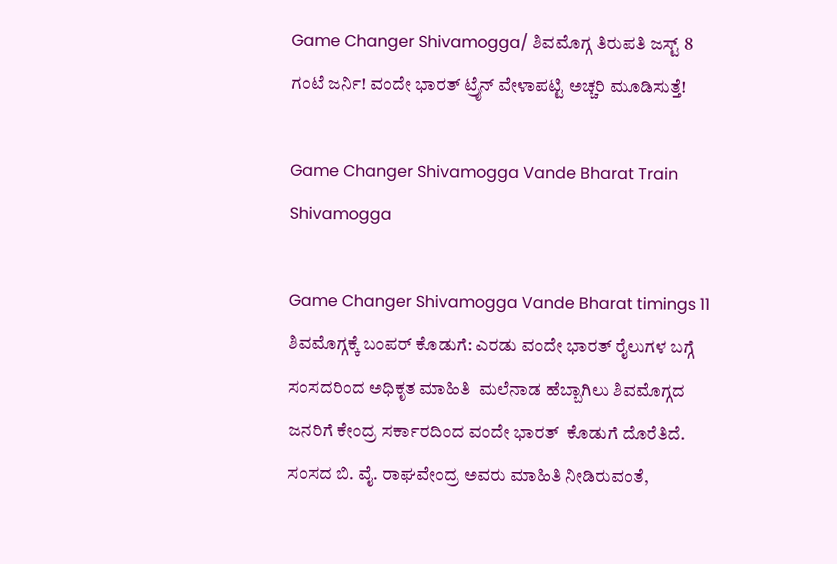Game Changer Shivamogga/ ಶಿವಮೊಗ್ಗ ತಿರುಪತಿ ಜಸ್ಟ್ 8 ಗಂಟೆ ಜರ್ನಿ! ವಂದೇ ಭಾರತ್ ಟ್ರೈನ್ ವೇಳಾಪಟ್ಟಿ ಅಚ್ಚರಿ ಮೂಡಿಸುತ್ತೆ!

Game Changer Shivamogga Vande Bharat Train Shivamogga

Game Changer Shivamogga Vande Bharat timings 11 ಶಿವಮೊಗ್ಗಕ್ಕೆ ಬಂಪರ್ ಕೊಡುಗೆ: ಎರಡು ವಂದೇ ಭಾರತ್ ರೈಲುಗಳ ಬಗ್ಗೆ ಸಂಸದರಿಂದ ಅಧಿಕೃತ ಮಾಹಿತಿ  ಮಲೆನಾಡ ಹೆಬ್ಬಾಗಿಲು ಶಿವಮೊಗ್ಗದ ಜನರಿಗೆ ಕೇಂದ್ರ ಸರ್ಕಾರದಿಂದ ವಂದೇ ಭಾರತ್  ಕೊಡುಗೆ ದೊರೆತಿದೆ. ಸಂಸದ ಬಿ. ವೈ. ರಾಘವೇಂದ್ರ ಅವರು ಮಾಹಿತಿ ನೀಡಿರುವಂತೆ,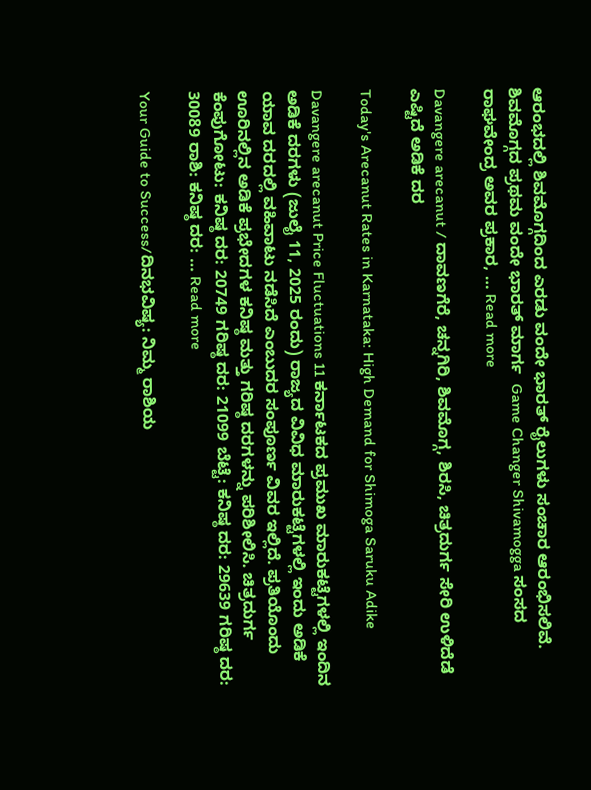ಆರಂಭದಲ್ಲಿ ಶಿವಮೊಗ್ಗದಿಂದ ಎರಡು ವಂದೇ ಭಾರತ್ ರೈಲುಗಳು ಸಂಚಾರ ಆರಂಭಿಸಲಿವೆ.  ಶಿವಮೊಗ್ಗದ ಪ್ರಥಮ ವಂದೇ ಭಾರತ್ ಮಾರ್ಗ  Game Changer Shivamogga ಸಂಸದ ರಾಘವೇಂದ್ರ ಅವರ ಪ್ರಕಾರ, … Read more

Davangere arecanut / ದಾವಣಗೆರೆ, ಚನ್ನಗಿರಿ, ಶಿವಮೊಗ್ಗ, ಶಿರಸಿ, ಚಿತ್ರದುರ್ಗ ಸೇರಿ ಉಳಿದೆಡೆ ಎಷ್ಟಿದೆ ಅಡಿಕೆ ದರ

Today's Arecanut Rates in Karnataka: High Demand for Shimoga Saruku Adike

Davangere arecanut Price Fluctuations 11 ಕರ್ನಾಟಕದ ಪ್ರಮುಖ ಮಾರುಕಟ್ಟೆಗಳಲ್ಲಿ ಇಂದಿನ ಅಡಿಕೆ ದರಗಳು (ಜುಲೈ 11, 2025 ರಂದು) ರಾಜ್ಯದ ವಿವಿಧ ಮಾರುಕಟ್ಟೆಗಳಲ್ಲಿ ಇಂದು ಅಡಿಕೆ ಯಾವ ದರದಲ್ಲಿ ವಹಿವಾಟು ನಡೆಸಿದೆ ಎಂಬುದರ ಸಂಪೂರ್ಣ ವಿವರ ಇಲ್ಲಿದೆ. ಪ್ರತಿಯೊಂದು ಊರಿನಲ್ಲಿನ ಅಡಿಕೆ ಪ್ರಭೇದಗಳ ಕನಿಷ್ಠ ಮತ್ತು ಗರಿಷ್ಠ ದರಗಳನ್ನು ಪರಿಶೀಲಿಸಿ. ಚಿತ್ರದುರ್ಗ ಕೆಂಪುಗೋಟು: ಕನಿಷ್ಠ ದರ: 20749 ಗರಿಷ್ಠ ದರ: 21099 ಬೆಟ್ಟೆ: ಕನಿಷ್ಠ ದರ: 29639 ಗರಿಷ್ಠ ದರ: 30089 ರಾಶಿ: ಕನಿಷ್ಠ ದರ: … Read more

Your Guide to Success/ದಿನಭವಿಷ್ಯ: ನಿಮ್ಮ ರಾಶಿಯ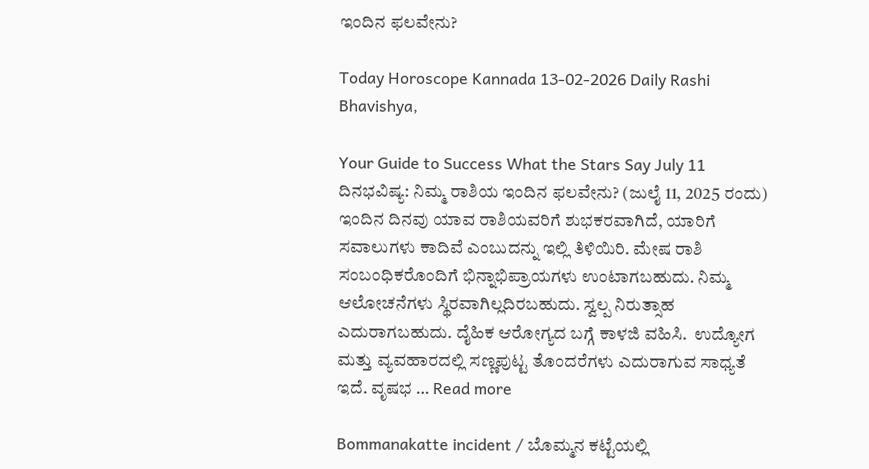ಇಂದಿನ ಫಲವೇನು?

Today Horoscope Kannada 13-02-2026 Daily Rashi Bhavishya,

Your Guide to Success What the Stars Say July 11 ದಿನಭವಿಷ್ಯ: ನಿಮ್ಮ ರಾಶಿಯ ಇಂದಿನ ಫಲವೇನು? (ಜುಲೈ 11, 2025 ರಂದು) ಇಂದಿನ ದಿನವು ಯಾವ ರಾಶಿಯವರಿಗೆ ಶುಭಕರವಾಗಿದೆ, ಯಾರಿಗೆ ಸವಾಲುಗಳು ಕಾದಿವೆ ಎಂಬುದನ್ನು ಇಲ್ಲಿ ತಿಳಿಯಿರಿ. ಮೇಷ ರಾಶಿ ಸಂಬಂಧಿಕರೊಂದಿಗೆ ಭಿನ್ನಾಭಿಪ್ರಾಯಗಳು ಉಂಟಾಗಬಹುದು. ನಿಮ್ಮ ಆಲೋಚನೆಗಳು ಸ್ಥಿರವಾಗಿಲ್ಲದಿರಬಹುದು. ಸ್ವಲ್ಪ ನಿರುತ್ಸಾಹ ಎದುರಾಗಬಹುದು. ದೈಹಿಕ ಆರೋಗ್ಯದ ಬಗ್ಗೆ ಕಾಳಜಿ ವಹಿಸಿ.  ಉದ್ಯೋಗ ಮತ್ತು ವ್ಯವಹಾರದಲ್ಲಿ ಸಣ್ಣಪುಟ್ಟ ತೊಂದರೆಗಳು ಎದುರಾಗುವ ಸಾಧ್ಯತೆ ಇದೆ. ವೃಷಭ … Read more

Bommanakatte incident / ಬೊಮ್ಮನ ಕಟ್ಟೆಯಲ್ಲಿ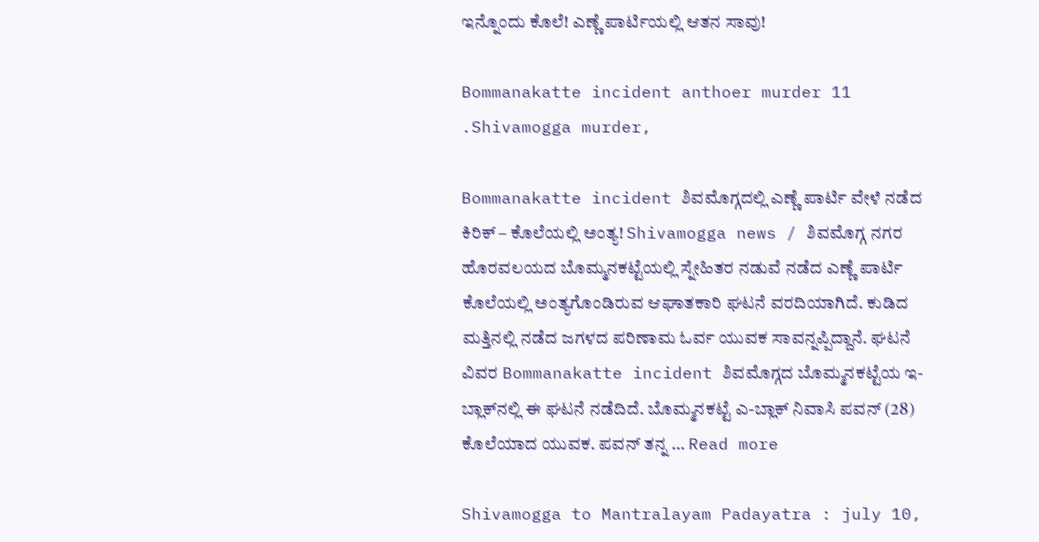ಇನ್ನೊಂದು ಕೊಲೆ! ಎಣ್ಣೆ ಪಾರ್ಟಿಯಲ್ಲಿ ಆತನ ಸಾವು!

Bommanakatte incident anthoer murder 11 .Shivamogga murder,

Bommanakatte incident ಶಿವಮೊಗ್ಗದಲ್ಲಿ ಎಣ್ಣೆ ಪಾರ್ಟಿ ವೇಳೆ ನಡೆದ ಕಿರಿಕ್ – ಕೊಲೆಯಲ್ಲಿ ಅಂತ್ಯ! Shivamogga news / ಶಿವಮೊಗ್ಗ ನಗರ ಹೊರವಲಯದ ಬೊಮ್ಮನಕಟ್ಟೆಯಲ್ಲಿ ಸ್ನೇಹಿತರ ನಡುವೆ ನಡೆದ ಎಣ್ಣೆ ಪಾರ್ಟಿ ಕೊಲೆಯಲ್ಲಿ ಅಂತ್ಯಗೊಂಡಿರುವ ಆಘಾತಕಾರಿ ಘಟನೆ ವರದಿಯಾಗಿದೆ. ಕುಡಿದ ಮತ್ತಿನಲ್ಲಿ ನಡೆದ ಜಗಳದ ಪರಿಣಾಮ ಓರ್ವ ಯುವಕ ಸಾವನ್ನಪ್ಪಿದ್ದಾನೆ. ಘಟನೆ ವಿವರ Bommanakatte incident ಶಿವಮೊಗ್ಗದ ಬೊಮ್ಮನಕಟ್ಟೆಯ ಇ-ಬ್ಲಾಕ್‌ನಲ್ಲಿ ಈ ಘಟನೆ ನಡೆದಿದೆ. ಬೊಮ್ಮನಕಟ್ಟೆ ಎ-ಬ್ಲಾಕ್ ನಿವಾಸಿ ಪವನ್ (28) ಕೊಲೆಯಾದ ಯುವಕ. ಪವನ್ ತನ್ನ … Read more

Shivamogga to Mantralayam Padayatra : july 10,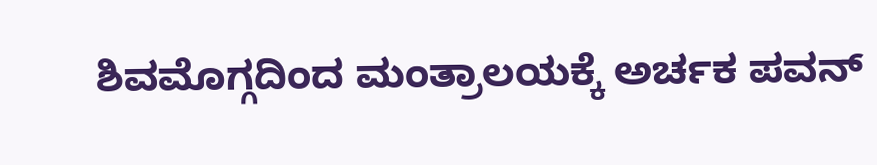ಶಿವಮೊಗ್ಗದಿಂದ ಮಂತ್ರಾಲಯಕ್ಕೆ ಅರ್ಚಕ ಪವನ್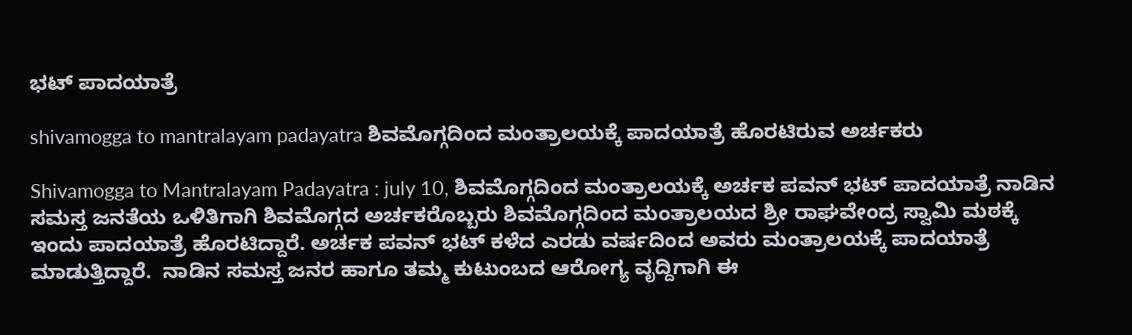ಭಟ್ ಪಾದಯಾತ್ರೆ

shivamogga to mantralayam padayatra ಶಿವಮೊಗ್ಗದಿಂದ ಮಂತ್ರಾಲಯಕ್ಕೆ ಪಾದಯಾತ್ರೆ ಹೊರಟಿರುವ ಅರ್ಚಕರು

Shivamogga to Mantralayam Padayatra : july 10, ಶಿವಮೊಗ್ಗದಿಂದ ಮಂತ್ರಾಲಯಕ್ಕೆ ಅರ್ಚಕ ಪವನ್ ಭಟ್ ಪಾದಯಾತ್ರೆ ನಾಡಿನ ಸಮಸ್ತ ಜನತೆಯ ಒಳಿತಿಗಾಗಿ ಶಿವಮೊಗ್ಗದ ಅರ್ಚಕರೊಬ್ಬರು ಶಿವಮೊಗ್ಗದಿಂದ ಮಂತ್ರಾಲಯದ ಶ್ರೀ ರಾಘವೇಂದ್ರ ಸ್ವಾಮಿ ಮಠಕ್ಕೆ ಇಂದು ಪಾದಯಾತ್ರೆ ಹೊರಟಿದ್ದಾರೆ. ಅರ್ಚಕ ಪವನ್ ಭಟ್ ಕಳೆದ ಎರಡು ವರ್ಷದಿಂದ ಅವರು ಮಂತ್ರಾಲಯಕ್ಕೆ ಪಾದಯಾತ್ರೆ ಮಾಡುತ್ತಿದ್ದಾರೆ.  ನಾಡಿನ ಸಮಸ್ತ ಜನರ ಹಾಗೂ ತಮ್ಮ ಕುಟುಂಬದ ಆರೋಗ್ಯ ವೃದ್ದಿಗಾಗಿ ಈ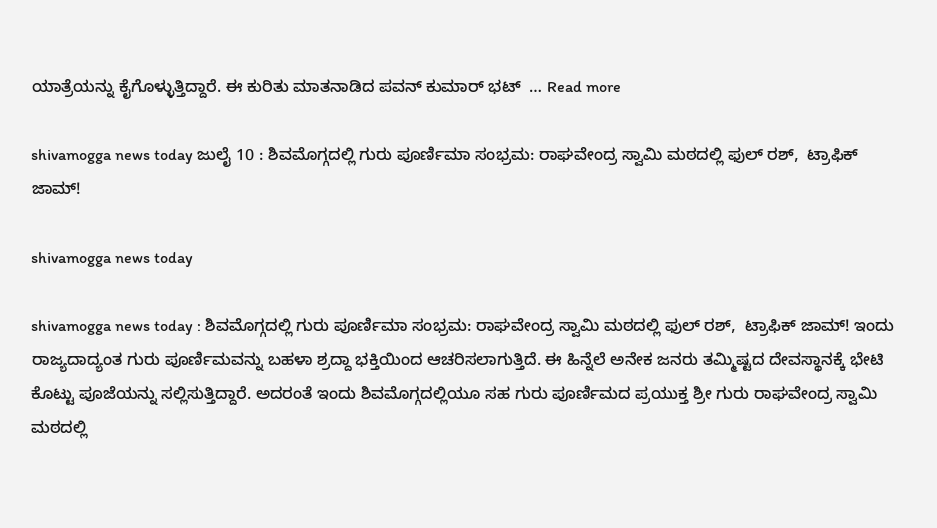ಯಾತ್ರೆಯನ್ನು ಕೈಗೊಳ್ಳುತ್ತಿದ್ದಾರೆ. ಈ ಕುರಿತು ಮಾತನಾಡಿದ ಪವನ್ ಕುಮಾರ್ ಭಟ್  … Read more

shivamogga news today ಜುಲೈ 10 : ಶಿವಮೊಗ್ಗದಲ್ಲಿ ಗುರು ಪೂರ್ಣಿಮಾ ಸಂಭ್ರಮ: ರಾಘವೇಂದ್ರ ಸ್ವಾಮಿ ಮಠದಲ್ಲಿ ಫುಲ್ ರಶ್,  ಟ್ರಾಫಿಕ್ ಜಾಮ್!

shivamogga news today

shivamogga news today : ಶಿವಮೊಗ್ಗದಲ್ಲಿ ಗುರು ಪೂರ್ಣಿಮಾ ಸಂಭ್ರಮ: ರಾಘವೇಂದ್ರ ಸ್ವಾಮಿ ಮಠದಲ್ಲಿ ಫುಲ್ ರಶ್,  ಟ್ರಾಫಿಕ್ ಜಾಮ್! ಇಂದು ರಾಜ್ಯದಾದ್ಯಂತ ಗುರು ಪೂರ್ಣಿಮವನ್ನು ಬಹಳಾ ಶ್ರದ್ದಾ ಭಕ್ತಿಯಿಂದ ಆಚರಿಸಲಾಗುತ್ತಿದೆ. ಈ ಹಿನ್ನೆಲೆ ಅನೇಕ ಜನರು ತಮ್ಮಿಷ್ಟದ ದೇವಸ್ಥಾನಕ್ಕೆ ಭೇಟಿ ಕೊಟ್ಟು ಪೂಜೆಯನ್ನು ಸಲ್ಲಿಸುತ್ತಿದ್ದಾರೆ. ಅದರಂತೆ ಇಂದು ಶಿವಮೊಗ್ಗದಲ್ಲಿಯೂ ಸಹ ಗುರು ಪೂರ್ಣಿಮದ ಪ್ರಯುಕ್ತ ಶ್ರೀ ಗುರು ರಾಘವೇಂದ್ರ ಸ್ವಾಮಿ ಮಠದಲ್ಲಿ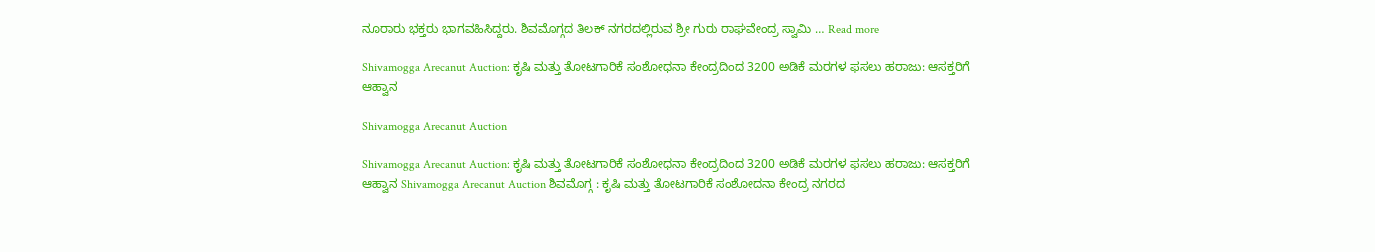ನೂರಾರು ಭಕ್ತರು ಭಾಗವಹಿಸಿದ್ದರು. ಶಿವಮೊಗ್ಗದ ತಿಲಕ್ ನಗರದಲ್ಲಿರುವ ಶ್ರೀ ಗುರು ರಾಘವೇಂದ್ರ ಸ್ವಾಮಿ … Read more

Shivamogga Arecanut Auction: ಕೃಷಿ ಮತ್ತು ತೋಟಗಾರಿಕೆ ಸಂಶೋಧನಾ ಕೇಂದ್ರದಿಂದ 3200 ಅಡಿಕೆ ಮರಗಳ ಫಸಲು ಹರಾಜು: ಆಸಕ್ತರಿಗೆ ಆಹ್ವಾನ

Shivamogga Arecanut Auction

Shivamogga Arecanut Auction: ಕೃಷಿ ಮತ್ತು ತೋಟಗಾರಿಕೆ ಸಂಶೋಧನಾ ಕೇಂದ್ರದಿಂದ 3200 ಅಡಿಕೆ ಮರಗಳ ಫಸಲು ಹರಾಜು: ಆಸಕ್ತರಿಗೆ ಆಹ್ವಾನ Shivamogga Arecanut Auction ಶಿವಮೊಗ್ಗ : ಕೃಷಿ ಮತ್ತು ತೋಟಗಾರಿಕೆ ಸಂಶೋದನಾ ಕೇಂದ್ರ ನಗರದ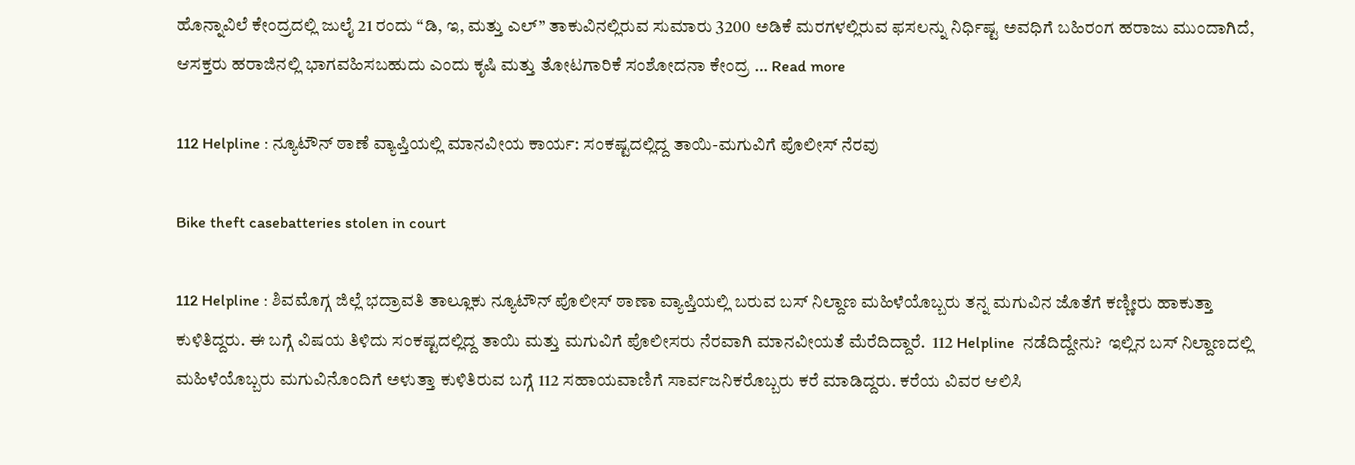ಹೊನ್ನಾವಿಲೆ ಕೇಂದ್ರದಲ್ಲಿ ಜುಲೈ 21 ರಂದು “ಡಿ, ಇ, ಮತ್ತು ಎಲ್” ತಾಕುವಿನಲ್ಲಿರುವ ಸುಮಾರು 3200 ಅಡಿಕೆ ಮರಗಳಲ್ಲಿರುವ ಫಸಲನ್ನು ನಿರ್ಧಿಷ್ಟ ಅವಧಿಗೆ ಬಹಿರಂಗ ಹರಾಜು ಮುಂದಾಗಿದೆ, ಆಸಕ್ತರು ಹರಾಜಿನಲ್ಲಿ ಭಾಗವಹಿಸಬಹುದು ಎಂದು ಕೃಷಿ ಮತ್ತು ತೋಟಗಾರಿಕೆ ಸಂಶೋದನಾ ಕೇಂದ್ರ … Read more

112 Helpline : ನ್ಯೂಟೌನ್ ಠಾಣೆ ವ್ಯಾಪ್ತಿಯಲ್ಲಿ ಮಾನವೀಯ ಕಾರ್ಯ: ಸಂಕಷ್ಟದಲ್ಲಿದ್ದ ತಾಯಿ-ಮಗುವಿಗೆ ಪೊಲೀಸ್ ನೆರವು

Bike theft casebatteries stolen in court

112 Helpline : ಶಿವಮೊಗ್ಗ ಜಿಲ್ಲೆ ಭದ್ರಾವತಿ ತಾಲ್ಲೂಕು ನ್ಯೂಟೌನ್ ಪೊಲೀಸ್ ಠಾಣಾ ವ್ಯಾಪ್ತಿಯಲ್ಲಿ ಬರುವ ಬಸ್ ನಿಲ್ದಾಣ ಮಹಿಳೆಯೊಬ್ಬರು ತನ್ನ ಮಗುವಿನ ಜೊತೆಗೆ ಕಣ್ಣೀರು ಹಾಕುತ್ತಾ ಕುಳಿತಿದ್ದರು. ಈ ಬಗ್ಗೆ ವಿಷಯ ತಿಳಿದು ಸಂಕಷ್ಟದಲ್ಲಿದ್ದ ತಾಯಿ ಮತ್ತು ಮಗುವಿಗೆ ಪೊಲೀಸರು ನೆರವಾಗಿ ಮಾನವೀಯತೆ ಮೆರೆದಿದ್ದಾರೆ.  112 Helpline  ನಡೆದಿದ್ದೇನು?  ಇಲ್ಲಿನ ಬಸ್ ನಿಲ್ದಾಣದಲ್ಲಿ ಮಹಿಳೆಯೊಬ್ಬರು ಮಗುವಿನೊಂದಿಗೆ ಅಳುತ್ತಾ ಕುಳಿತಿರುವ ಬಗ್ಗೆ 112 ಸಹಾಯವಾಣಿಗೆ ಸಾರ್ವಜನಿಕರೊಬ್ಬರು ಕರೆ ಮಾಡಿದ್ದರು. ಕರೆಯ ವಿವರ ಆಲಿಸಿ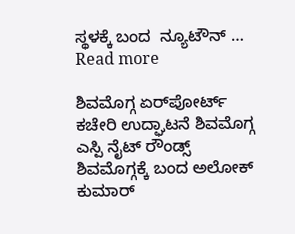ಸ್ಥಳಕ್ಕೆ ಬಂದ  ನ್ಯೂಟೌನ್ … Read more

ಶಿವಮೊಗ್ಗ ಏರ್‌ಪೋರ್ಟ್ ಕಚೇರಿ ಉದ್ಘಾಟನೆ ಶಿವಮೊಗ್ಗ ಎಸ್ಪಿ ನೈಟ್ ರೌಂಡ್ಸ್ ಶಿವಮೊಗ್ಗಕ್ಕೆ ಬಂದ ಅಲೋಕ್ ಕುಮಾರ್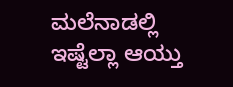ಮಲೆನಾಡಲ್ಲಿ ಇಷ್ಟೆಲ್ಲಾ ಆಯ್ತು